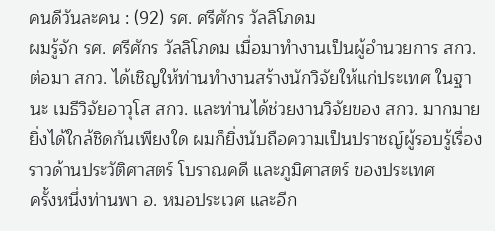คนดีวันละคน : (92) รศ. ศรีศักร วัลลิโภดม
ผมรู้จัก รศ. ศรีศักร วัลลิโภดม เมื่อมาทำงานเป็นผู้อำนวยการ สกว. ต่อมา สกว. ได้เชิญให้ท่านทำงานสร้างนักวิจัยให้แก่ประเทศ ในฐานะ เมธีวิจัยอาวุโส สกว. และท่านได้ช่วยงานวิจัยของ สกว. มากมายยิ่งได้ใกล้ชิดกันเพียงใด ผมก็ยิ่งนับถือความเป็นปราชญ์ผู้รอบรู้เรื่องราวด้านประวัติศาสตร์ โบราณคดี และภูมิศาสตร์ ของประเทศ
ครั้งหนึ่งท่านพา อ. หมอประเวศ และอีก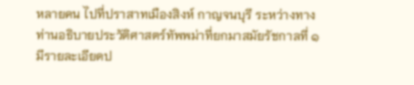หลายคน ไปที่ปราสาทเมืองสิงห์ กาญจนบุรี ระหว่างทางท่านอธิบายประวัติศาสตร์ทัพพม่าที่ยกมาสมัยรัชกาลที่ ๑ มีรายละเอียดป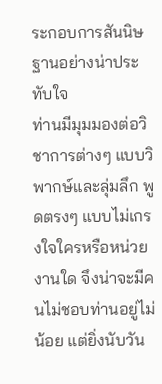ระกอบการสันนิษฐานอย่างน่าประทับใจ
ท่านมีมุมมองต่อวิชาการต่างๆ แบบวิพากษ์และลุ่มลึก พูดตรงๆ แบบไม่เกรงใจใครหรือหน่วยงานใด จึงน่าจะมีคนไม่ชอบท่านอยู่ไม่น้อย แต่ยิ่งนับวัน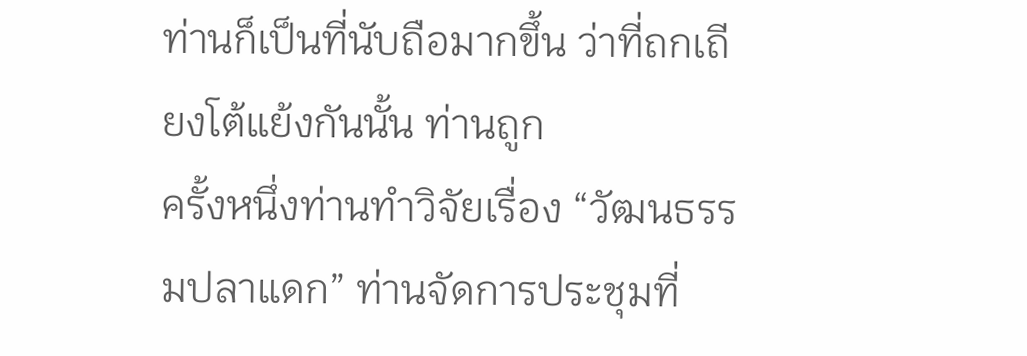ท่านก็เป็นที่นับถือมากขึ้น ว่าที่ถกเถียงโต้แย้งกันนั้น ท่านถูก
ครั้งหนึ่งท่านทำวิจัยเรื่อง “วัฒนธรรมปลาแดก” ท่านจัดการประชุมที่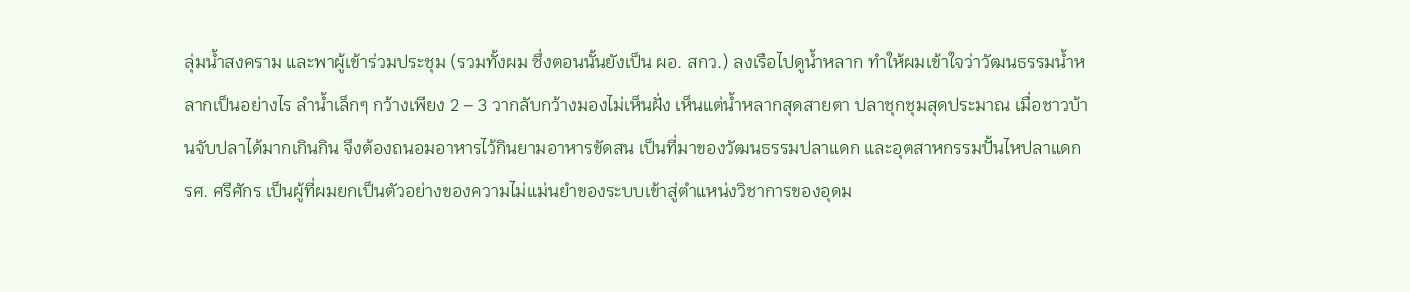ลุ่มน้ำสงคราม และพาผู้เข้าร่วมประชุม (รวมทั้งผม ซึ่งตอนนั้นยังเป็น ผอ. สกว.) ลงเรือไปดูน้ำหลาก ทำให้ผมเข้าใจว่าวัฒนธรรมน้ำหลากเป็นอย่างไร ลำน้ำเล็กๆ กว้างเพียง 2 – 3 วากลับกว้างมองไม่เห็นฝั่ง เห็นแต่น้ำหลากสุดสายตา ปลาชุกชุมสุดประมาณ เมื่อชาวบ้านจับปลาได้มากเกินกิน จึงต้องถนอมอาหารไว้กินยามอาหารขัดสน เป็นที่มาของวัฒนธรรมปลาแดก และอุตสาหกรรมปั้นไหปลาแดก
รศ. ศรีศักร เป็นผู้ที่ผมยกเป็นตัวอย่างของความไม่แม่นยำของระบบเข้าสู่ตำแหน่งวิชาการของอุดม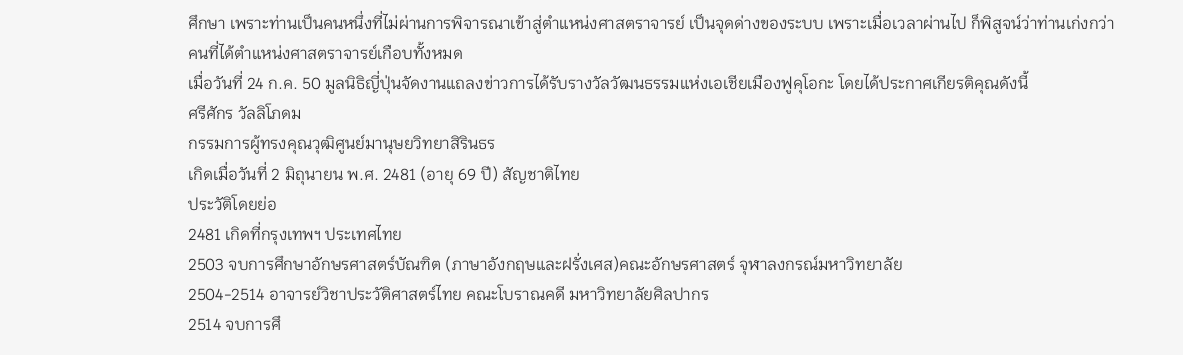ศึกษา เพราะท่านเป็นคนหนึ่งที่ไม่ผ่านการพิจารณาเข้าสู่ตำแหน่งศาสตราจารย์ เป็นจุดด่างของระบบ เพราะเมื่อเวลาผ่านไป ก็พิสูจน์ว่าท่านเก่งกว่าคนที่ได้ตำแหน่งศาสตราจารย์เกือบทั้งหมด
เมื่อวันที่ 24 ก.ค. 50 มูลนิธิญี่ปุ่นจัดงานแถลงข่าวการได้รับรางวัลวัฒนธรรมแห่งเอเชียเมืองฟูคุโอกะ โดยได้ประกาศเกียรติคุณดังนี้
ศรีศักร วัลลิโภดม
กรรมการผู้ทรงคุณวุฒิศูนย์มานุษยวิทยาสิรินธร
เกิดเมื่อวันที่ 2 มิถุนายน พ.ศ. 2481 (อายุ 69 ปี) สัญชาติไทย
ประวัติโดยย่อ
2481 เกิดที่กรุงเทพฯ ประเทศไทย
2503 จบการศึกษาอักษรศาสตร์บัณฑิต (ภาษาอังกฤษและฝรั่งเศส)คณะอักษรศาสตร์ จุฬาลงกรณ์มหาวิทยาลัย
2504-2514 อาจารย์วิชาประวัติศาสตร์ไทย คณะโบราณคดี มหาวิทยาลัยศิลปากร
2514 จบการศึ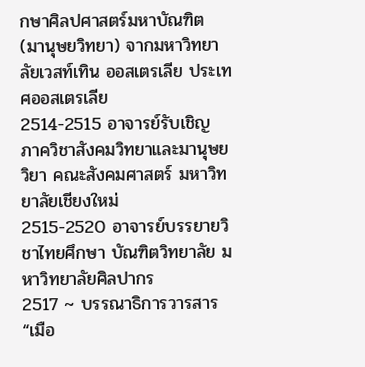กษาศิลปศาสตร์มหาบัณฑิต (มานุษยวิทยา) จากมหาวิทยาลัยเวสท์เทิน ออสเตรเลีย ประเทศออสเตรเลีย
2514-2515 อาจารย์รับเชิญ ภาควิชาสังคมวิทยาและมานุษยวิยา คณะสังคมศาสตร์ มหาวิทยาลัยเชียงใหม่
2515-2520 อาจารย์บรรยายวิชาไทยศึกษา บัณฑิตวิทยาลัย มหาวิทยาลัยศิลปากร
2517 ~ บรรณาธิการวารสาร“เมือ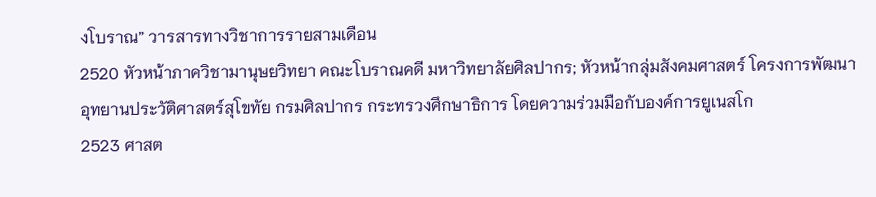งโบราณ” วารสารทางวิชาการรายสามเดือน
2520 หัวหน้าภาควิชามานุษยวิทยา คณะโบราณคดี มหาวิทยาลัยศิลปากร; หัวหน้ากลุ่มสังคมศาสตร์ โครงการพัฒนาอุทยานประวัติศาสตร์สุโขทัย กรมศิลปากร กระทรวงศึกษาธิการ โดยความร่วมมือกับองค์การยูเนสโก
2523 ศาสต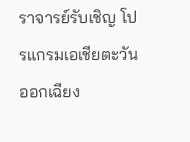ราจารย์รับเชิญ โปรแกรมเอเชียตะวันออกเฉียง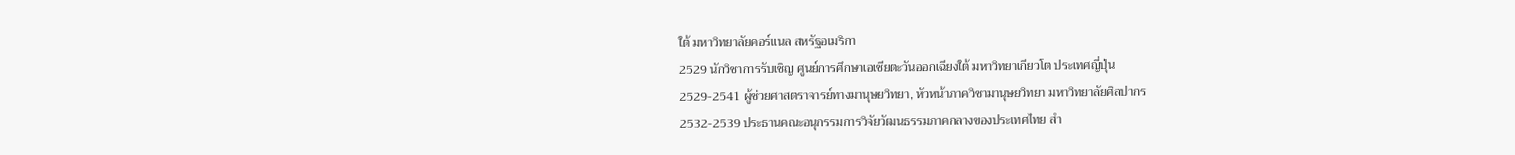ใต้ มหาวิทยาลัยคอร์แนล สหรัฐอเมริกา
2529 นักวิชาการรับเชิญ ศูนย์การศึกษาเอเชียตะวันออกเฉียงใต้ มหาวิทยาเกียวโต ประเทศญี่ปุ่น
2529-2541 ผู้ช่วยศาสตราจารย์ทางมานุษยวิทยา, หัวหน้าภาควิชามานุษยวิทยา มหาวิทยาลัยศิลปากร
2532-2539 ประธานคณะอนุกรรมการวิจัยวัฒนธรรมภาคกลางของประเทศไทย สำ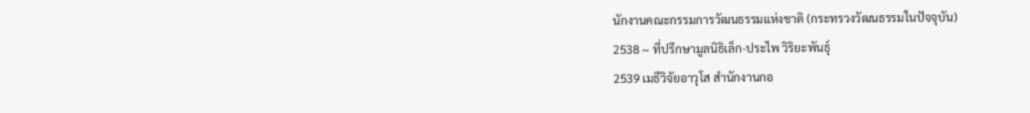นักงานคณะกรรมการวัฒนธรรมแห่งชาติ (กระทรวงวัฒนธรรมในปัจจุบัน)
2538 ~ ที่ปรึกษามูลนิธิเล็ก-ประไพ วิริยะพันธุ์
2539 เมธีวิจัยอาวุโส สำนักงานกอ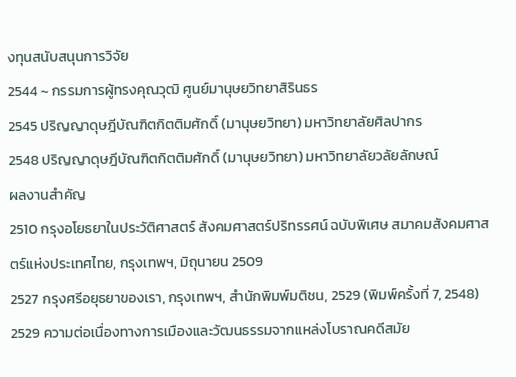งทุนสนับสนุนการวิจัย
2544 ~ กรรมการผู้ทรงคุณวุฒิ ศูนย์มานุษยวิทยาสิรินธร
2545 ปริญญาดุษฎีบัณฑิตกิตติมศักดิ์ (มานุษยวิทยา) มหาวิทยาลัยศิลปากร
2548 ปริญญาดุษฎีบัณฑิตกิตติมศักดิ์ (มานุษยวิทยา) มหาวิทยาลัยวลัยลักษณ์
ผลงานสำคัญ
2510 กรุงอโยธยาในประวัติศาสตร์ สังคมศาสตร์ปริทรรศน์ ฉบับพิเศษ สมาคมสังคมศาสตร์แห่งประเทศไทย, กรุงเทพฯ, มิถุนายน 2509
2527 กรุงศรีอยุธยาของเรา, กรุงเทพฯ, สำนักพิมพ์มติชน, 2529 (พิมพ์ครั้งที่ 7, 2548)
2529 ความต่อเนื่องทางการเมืองและวัฒนธรรมจากแหล่งโบราณคดีสมัย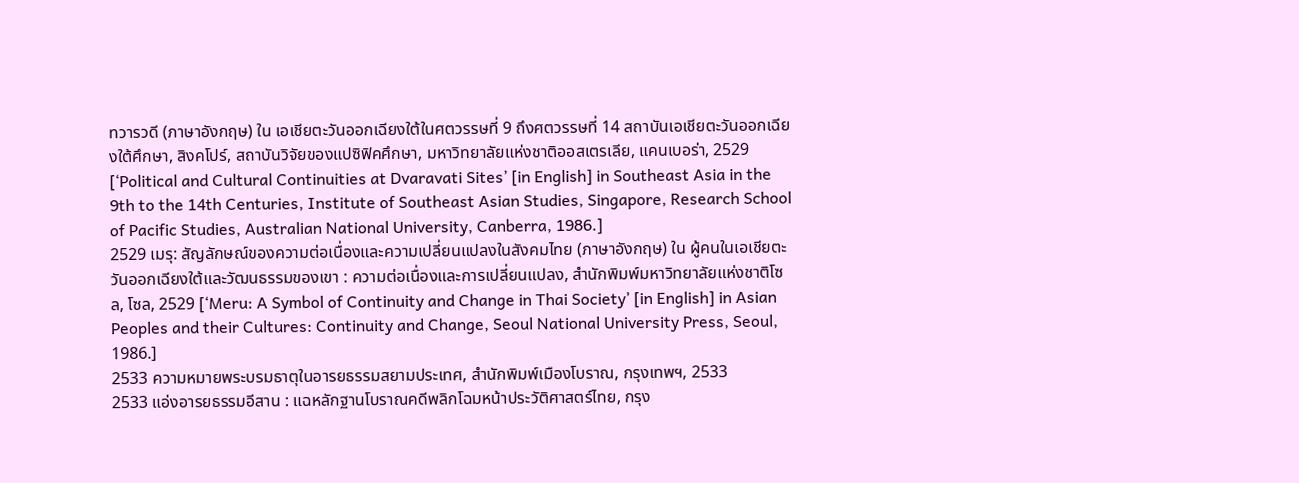ทวารวดี (ภาษาอังกฤษ) ใน เอเชียตะวันออกเฉียงใต้ในศตวรรษที่ 9 ถึงศตวรรษที่ 14 สถาบันเอเชียตะวันออกเฉียงใต้ศึกษา, สิงคโปร์, สถาบันวิจัยของแปซิฟิคศึกษา, มหาวิทยาลัยแห่งชาติออสเตรเลีย, แคนเบอร่า, 2529 [‘Political and Cultural Continuities at Dvaravati Sites’ [in English] in Southeast Asia in the 9th to the 14th Centuries, Institute of Southeast Asian Studies, Singapore, Research School of Pacific Studies, Australian National University, Canberra, 1986.]
2529 เมรุ: สัญลักษณ์ของความต่อเนื่องและความเปลี่ยนแปลงในสังคมไทย (ภาษาอังกฤษ) ใน ผู้คนในเอเชียตะวันออกเฉียงใต้และวัฒนธรรมของเขา : ความต่อเนื่องและการเปลี่ยนแปลง, สำนักพิมพ์มหาวิทยาลัยแห่งชาติโซล, โซล, 2529 [‘Meru: A Symbol of Continuity and Change in Thai Society’ [in English] in Asian Peoples and their Cultures: Continuity and Change, Seoul National University Press, Seoul, 1986.]
2533 ความหมายพระบรมธาตุในอารยธรรมสยามประเทศ, สำนักพิมพ์เมืองโบราณ, กรุงเทพฯ, 2533
2533 แอ่งอารยธรรมอีสาน : แฉหลักฐานโบราณคดีพลิกโฉมหน้าประวัติศาสตร์ไทย, กรุง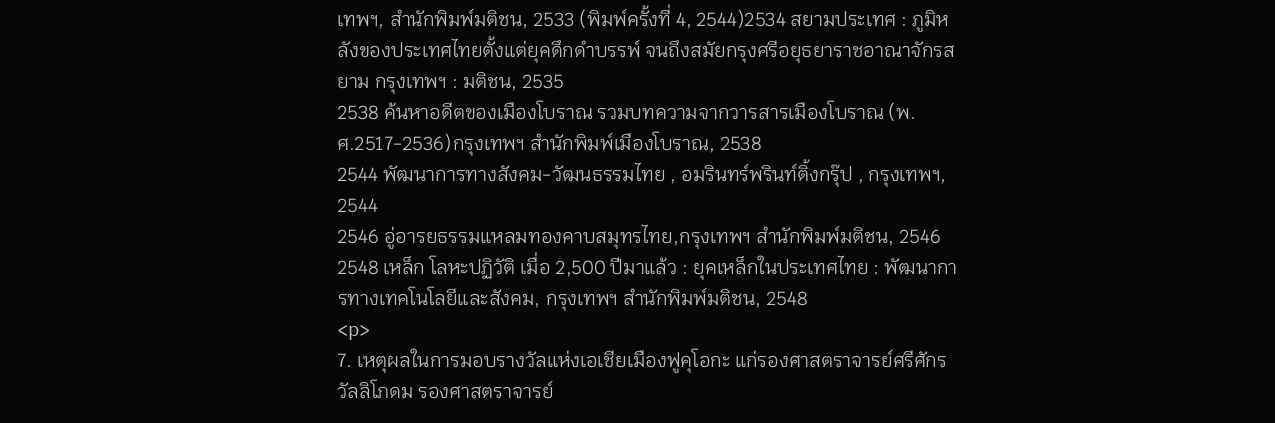เทพฯ, สำนักพิมพ์มติชน, 2533 (พิมพ์ครั้งที่ 4, 2544)2534 สยามประเทศ : ภูมิหลังของประเทศไทยตั้งแต่ยุคดึกดำบรรพ์ จนถึงสมัยกรุงศรีอยุธยาราชอาณาจักรสยาม กรุงเทพฯ : มติชน, 2535
2538 ค้นหาอดีตของเมืองโบราณ รวมบทความจากวารสารเมืองโบราณ (พ.ศ.2517-2536)กรุงเทพฯ สำนักพิมพ์เมืองโบราณ, 2538
2544 พัฒนาการทางสังคม-วัฒนธรรมไทย , อมรินทร์พรินท์ติ้งกรุ๊ป , กรุงเทพฯ, 2544
2546 อู่อารยธรรมแหลมทองคาบสมุทรไทย,กรุงเทพฯ สำนักพิมพ์มติชน, 2546
2548 เหล็ก โลหะปฏิวัติ เมื่อ 2,500 ปีมาแล้ว : ยุคเหล็กในประเทศไทย : พัฒนาการทางเทคโนโลยีและสังคม, กรุงเทพฯ สำนักพิมพ์มติชน, 2548
<p>
7. เหตุผลในการมอบรางวัลแห่งเอเชียเมืองฟูคุโอกะ แก่รองศาสตราจารย์ศรีศักร วัลลิโภดม รองศาสตราจารย์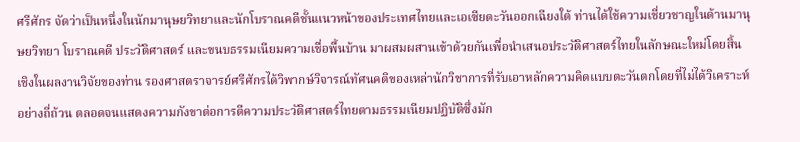ศรีศักร จัดว่าเป็นหนึ่งในนักมานุษยวิทยาและนักโบราณคดีชั้นแนวหน้าของประเทศไทยและเอเซียตะวันออกเฉียงใต้ ท่านได้ใช้ความเชี่ยวชาญในด้านมานุษยวิทยา โบราณคดี ประวัติศาสตร์ และขนบธรรมเนียมความเชื่อพื้นบ้าน มาผสมผสานเข้าด้วยกันเพื่อนำเสนอประวัติศาสตร์ไทยในลักษณะใหม่โดยสิ้นเชิงในผลงานวิจัยของท่าน รองศาสตราจารย์ศรีศักรได้วิพากษ์วิจารณ์ทัศนคติของเหล่านักวิชาการที่รับเอาหลักความคิดแบบตะวันตกโดยที่ไม่ได้วิเคราะห์อย่างถี่ถ้วน ตลอดจนแสดงความกังขาต่อการตีความประวัติศาสตร์ไทยตามธรรมเนียมปฏิบัติซึ่งมัก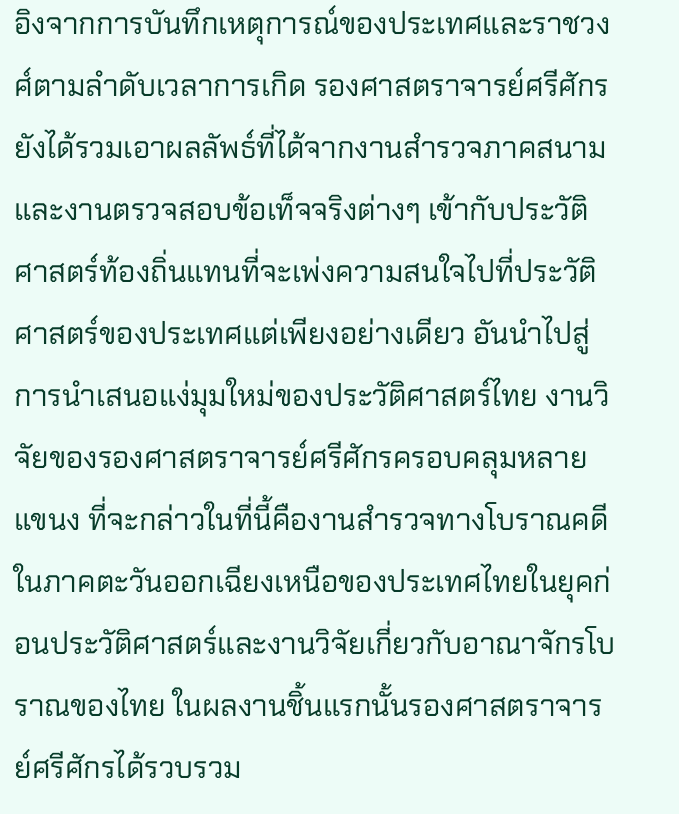อิงจากการบันทึกเหตุการณ์ของประเทศและราชวงศ์ตามลำดับเวลาการเกิด รองศาสตราจารย์ศรีศักรยังได้รวมเอาผลลัพธ์ที่ได้จากงานสำรวจภาคสนามและงานตรวจสอบข้อเท็จจริงต่างๆ เข้ากับประวัติศาสตร์ท้องถิ่นแทนที่จะเพ่งความสนใจไปที่ประวัติศาสตร์ของประเทศแต่เพียงอย่างเดียว อันนำไปสู่การนำเสนอแง่มุมใหม่ของประวัติศาสตร์ไทย งานวิจัยของรองศาสตราจารย์ศรีศักรครอบคลุมหลายแขนง ที่จะกล่าวในที่นี้คืองานสำรวจทางโบราณคดีในภาคตะวันออกเฉียงเหนือของประเทศไทยในยุคก่อนประวัติศาสตร์และงานวิจัยเกี่ยวกับอาณาจักรโบราณของไทย ในผลงานชิ้นแรกนั้นรองศาสตราจารย์ศรีศักรได้รวบรวม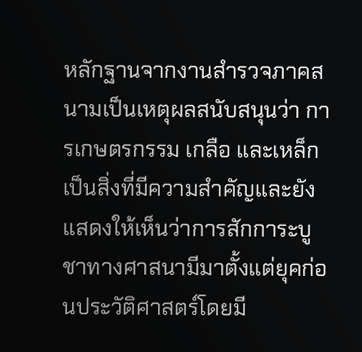หลักฐานจากงานสำรวจภาคสนามเป็นเหตุผลสนับสนุนว่า การเกษตรกรรม เกลือ และเหล็ก เป็นสิ่งที่มีความสำคัญและยังแสดงให้เห็นว่าการสักการะบูชาทางศาสนามีมาตั้งแต่ยุคก่อนประวัติศาสตร์โดยมี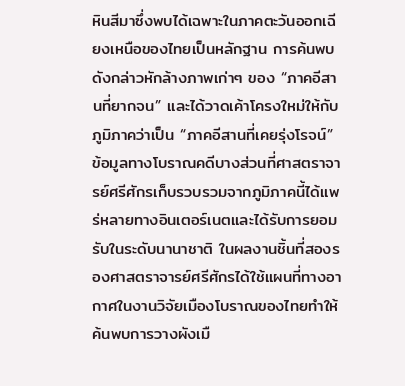หินสีมาซึ่งพบได้เฉพาะในภาคตะวันออกเฉียงเหนือของไทยเป็นหลักฐาน การค้นพบดังกล่าวหักล้างภาพเก่าๆ ของ “ภาคอีสานที่ยากจน” และได้วาดเค้าโครงใหม่ให้กับภูมิภาคว่าเป็น “ภาคอีสานที่เคยรุ่งโรจน์” ข้อมูลทางโบราณคดีบางส่วนที่ศาสตราจารย์ศรีศักรเก็บรวบรวมจากภูมิภาคนี้ได้แพร่หลายทางอินเตอร์เนตและได้รับการยอมรับในระดับนานาชาติ ในผลงานชิ้นที่สองรองศาสตราจารย์ศรีศักรได้ใช้แผนที่ทางอากาศในงานวิจัยเมืองโบราณของไทยทำให้ค้นพบการวางผังเมื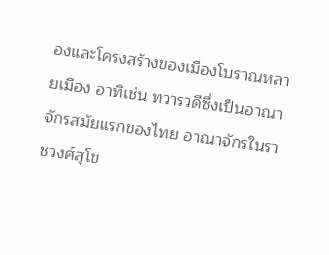องและโครงสร้างของเมืองโบราณหลายเมือง อาทิเช่น ทวารวดีซึ่งเป็นอาณาจักรสมัยแรกของไทย อาณาจักรในราชวงศ์สุโข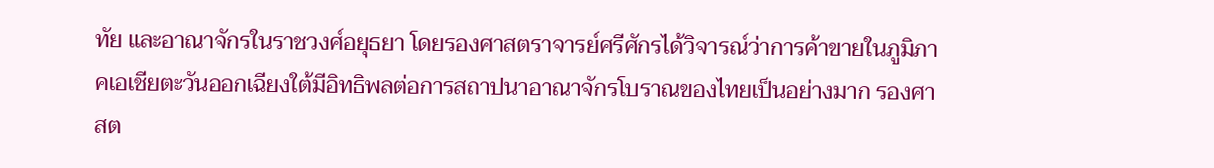ทัย และอาณาจักรในราชวงศ์อยุธยา โดยรองศาสตราจารย์ศรีศักรได้วิจารณ์ว่าการค้าขายในภูมิภาคเอเชียตะวันออกเฉียงใต้มีอิทธิพลต่อการสถาปนาอาณาจักรโบราณของไทยเป็นอย่างมาก รองศาสต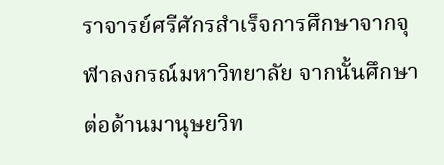ราจารย์ศรีศักรสำเร็จการศึกษาจากจุฬาลงกรณ์มหาวิทยาลัย จากนั้นศึกษาต่อด้านมานุษยวิท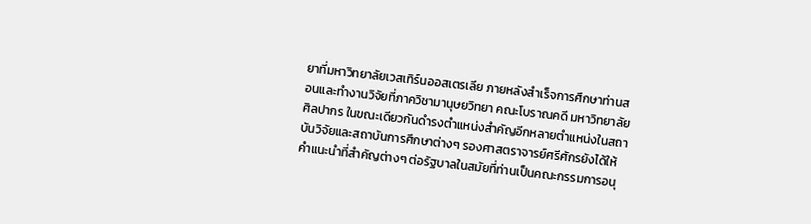ยาที่มหาวิทยาลัยเวสเทิร์นออสเตรเลีย ภายหลังสำเร็จการศึกษาท่านสอนและทำงานวิจัยที่ภาควิชามานุษยวิทยา คณะโบราณคดี มหาวิทยาลัยศิลปากร ในขณะเดียวกันดำรงตำแหน่งสำคัญอีกหลายตำแหน่งในสถาบันวิจัยและสถาบันการศึกษาต่างๆ รองศาสตราจารย์ศรีศักรยังได้ให้คำแนะนำที่สำคัญต่างๆ ต่อรัฐบาลในสมัยที่ท่านเป็นคณะกรรมการอนุ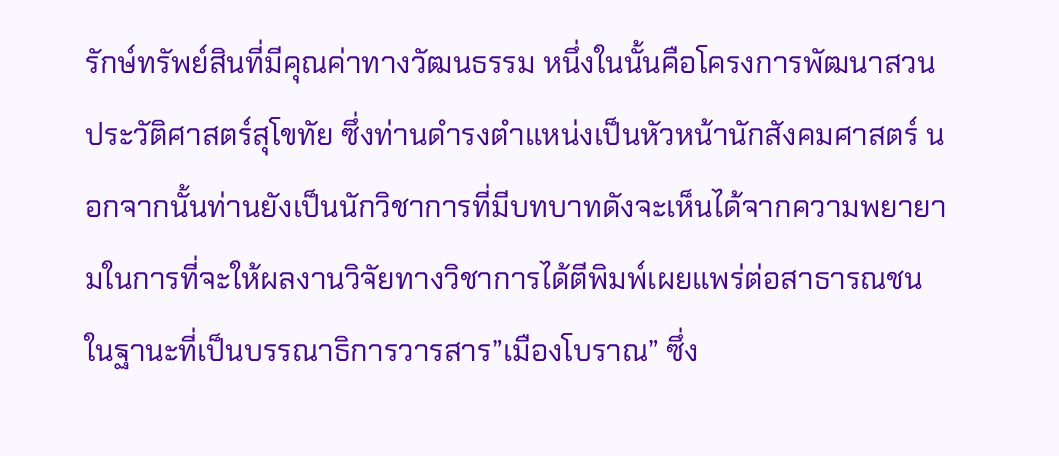รักษ์ทรัพย์สินที่มีคุณค่าทางวัฒนธรรม หนึ่งในนั้นคือโครงการพัฒนาสวนประวัติศาสตร์สุโขทัย ซึ่งท่านดำรงตำแหน่งเป็นหัวหน้านักสังคมศาสตร์ นอกจากนั้นท่านยังเป็นนักวิชาการที่มีบทบาทดังจะเห็นได้จากความพยายามในการที่จะให้ผลงานวิจัยทางวิชาการได้ตีพิมพ์เผยแพร่ต่อสาธารณชนในฐานะที่เป็นบรรณาธิการวารสาร”เมืองโบราณ” ซึ่ง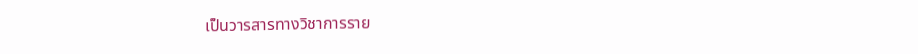เป็นวารสารทางวิชาการราย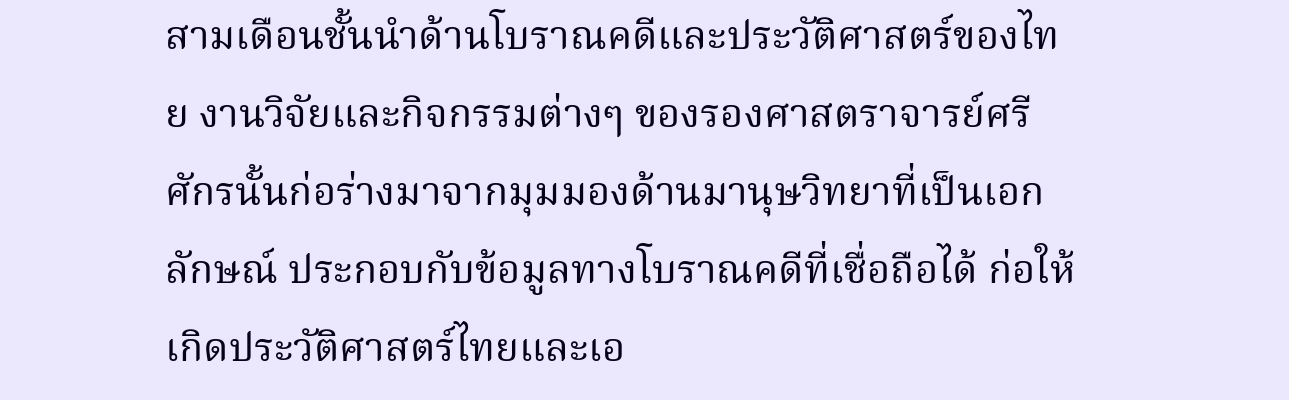สามเดือนชั้นนำด้านโบราณคดีและประวัติศาสตร์ของไทย งานวิจัยและกิจกรรมต่างๆ ของรองศาสตราจารย์ศรีศักรนั้นก่อร่างมาจากมุมมองด้านมานุษวิทยาที่เป็นเอกลักษณ์ ประกอบกับข้อมูลทางโบราณคดีที่เชื่อถือได้ ก่อให้เกิดประวัติศาสตร์ไทยและเอ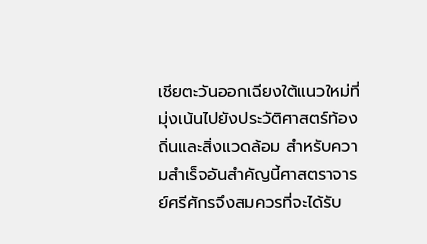เชียตะวันออกเฉียงใต้แนวใหม่ที่มุ่งเน้นไปยังประวัติศาสตร์ท้องถิ่นและสิ่งแวดล้อม สำหรับความสำเร็จอันสำคัญนี้ศาสตราจารย์ศรีศักรจึงสมควรที่จะได้รับ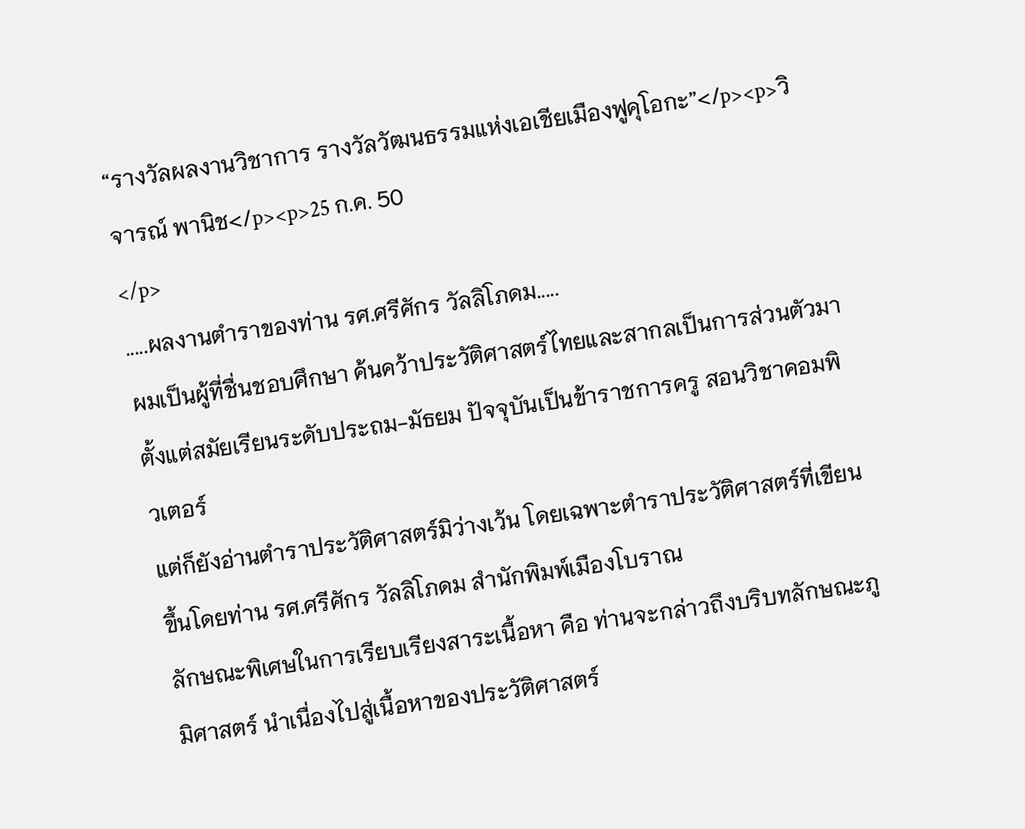“รางวัลผลงานวิชาการ รางวัลวัฒนธรรมแห่งเอเชียเมืองฟูคุโอกะ”</p><p>วิจารณ์ พานิช</p><p>25 ก.ค. 50
</p>
.....ผลงานตำราของท่าน รศ.ศรีศักร วัลลิโภดม.....
ผมเป็นผู้ที่ชื่นชอบศึกษา ค้นคว้าประวัติศาสตร์ไทยและสากลเป็นการส่วนตัวมาตั้งแต่สมัยเรียนระดับประถม-มัธยม ปัจจุบันเป็นข้าราชการครู สอนวิชาคอมพิวเตอร์
แต่ก็ยังอ่านตำราประวัติศาสตร์มิว่างเว้น โดยเฉพาะตำราประวัติศาสตร์ที่เขียนขึ้นโดยท่าน รศ.ศรีศักร วัลลิโภดม สำนักพิมพ์เมืองโบราณ
ลักษณะพิเศษในการเรียบเรียงสาระเนื้อหา คือ ท่านจะกล่าวถึงบริบทลักษณะภูมิศาสตร์ นำเนื่องไปสู่เนื้อหาของประวัติศาสตร์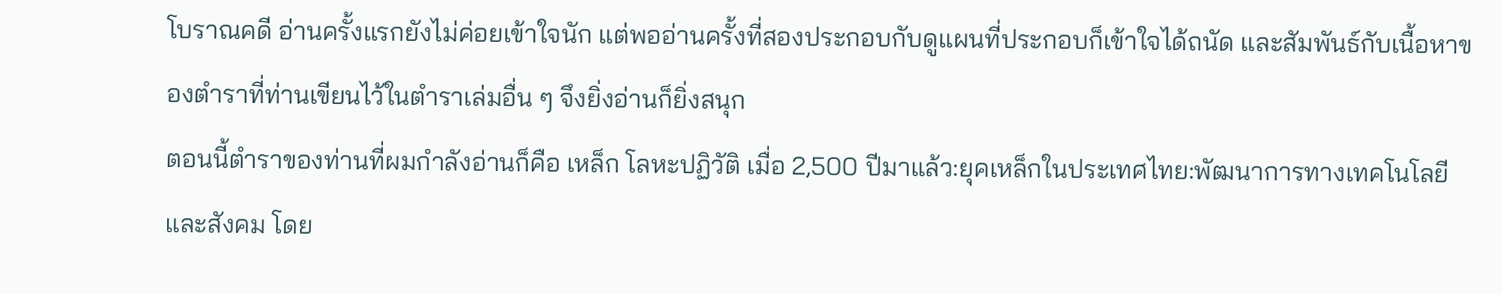โบราณคดี อ่านครั้งแรกยังไม่ค่อยเข้าใจนัก แต่พออ่านครั้งที่สองประกอบกับดูแผนที่ประกอบก็เข้าใจได้ถนัด และสัมพันธ์กับเนื้อหาของตำราที่ท่านเขียนไว้ในตำราเล่มอื่น ๆ จึงยิ่งอ่านก็ยิ่งสนุก
ตอนนี้ตำราของท่านที่ผมกำลังอ่านก็คือ เหล็ก โลหะปฏิวัติ เมื่อ 2,500 ปีมาแล้ว:ยุคเหล็กในประเทศไทย:พัฒนาการทางเทคโนโลยีและสังคม โดย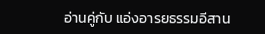อ่านคู่กับ แอ่งอารยธรรมอีสาน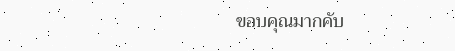ขอบคุณมากคับ